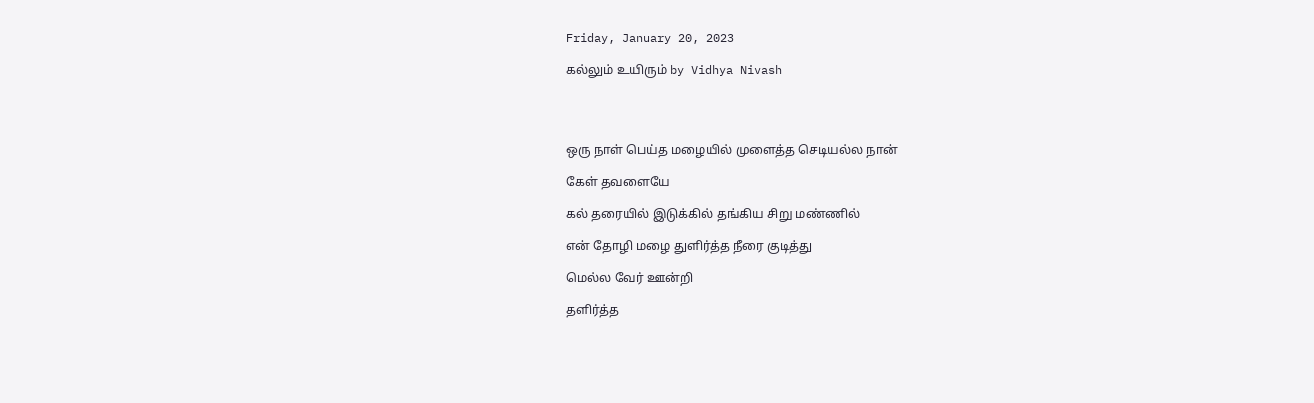Friday, January 20, 2023

கல்லும் உயிரும் by Vidhya Nivash




ஒரு நாள் பெய்த மழையில் முளைத்த செடியல்ல நான்

கேள் தவளையே

கல் தரையில் இடுக்கில் தங்கிய சிறு மண்ணில்

என் தோழி மழை துளிர்த்த நீரை குடித்து

மெல்ல வேர் ஊன்றி

தளிர்த்த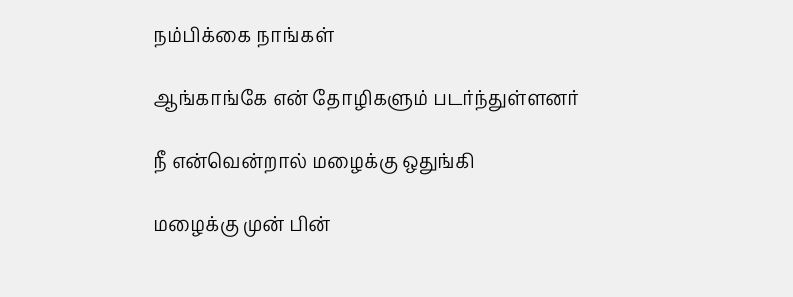நம்பிக்கை நாங்கள்

ஆங்காங்கே என் தோழிகளும் படர்ந்துள்ளனர்

நீ என்வென்றால் மழைக்கு ஒதுங்கி

மழைக்கு முன் பின்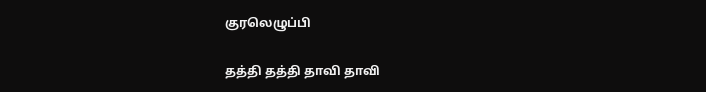குரலெழுப்பி

தத்தி தத்தி தாவி தாவி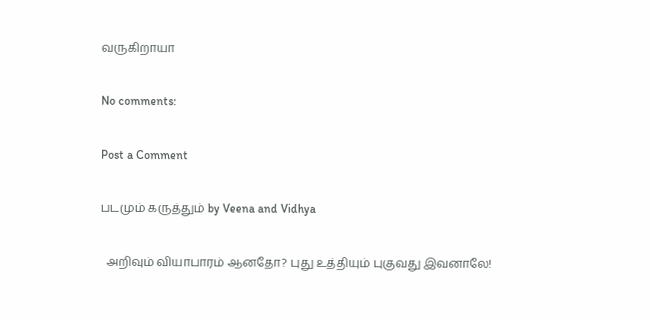வருகிறாயா

No comments:

Post a Comment

படமும் கருத்தும் by Veena and Vidhya

  அறிவும் வியாபாரம் ஆனதோ? புது உத்தியும் புகுவது இவனாலே!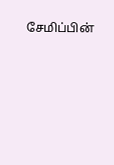சேமிப்பின்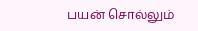பயன் சொல்லும்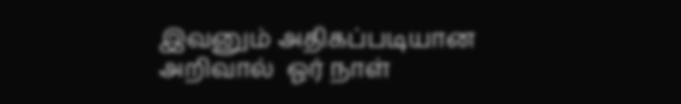இவனும் அதிகப்படியான அறிவால்  ஓர் நாள்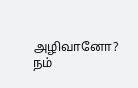அழிவானோ?  நம்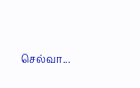செல்வா...